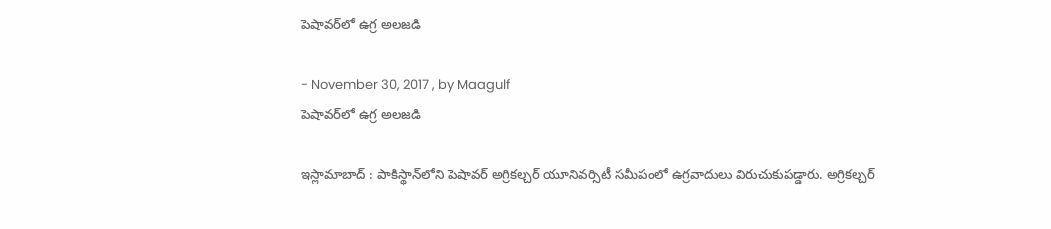పెషావర్‌లో ఉగ్ర అలజడి

- November 30, 2017 , by Maagulf
పెషావర్‌లో ఉగ్ర అలజడి

ఇస్లామాబాద్ : పాకిస్థాన్‌లోని పెషావర్ అగ్రికల్చర్ యూనివర్సిటీ సమీపంలో ఉగ్రవాదులు విరుచుకుపడ్డారు. అగ్రికల్చర్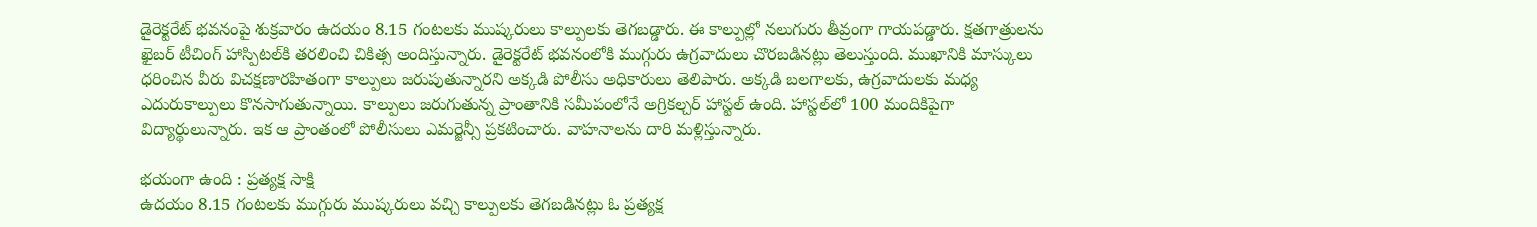డైరెక్టరేట్ భవనంపై శుక్రవారం ఉదయం 8.15 గంటలకు ముష్కరులు కాల్పులకు తెగబడ్డారు. ఈ కాల్పుల్లో నలుగురు తీవ్రంగా గాయపడ్డారు. క్షతగాత్రులను ఖైబర్ టీచింగ్ హాస్పిటల్‌కి తరలించి చికిత్స అందిస్తున్నారు. డైరెక్టరేట్ భవనంలోకి ముగ్గురు ఉగ్రవాదులు చొరబడినట్లు తెలుస్తుంది. ముఖానికి మాస్కులు ధరించిన వీరు విచక్షణారహితంగా కాల్పులు జరుపుతున్నారని అక్కడి పోలీసు అధికారులు తెలిపారు. అక్కడి బలగాలకు, ఉగ్రవాదులకు మధ్య ఎదురుకాల్పులు కొనసాగుతున్నాయి. కాల్పులు జరుగుతున్న ప్రాంతానికి సమీపంలోనే అగ్రికల్చర్ హాస్టల్ ఉంది. హాస్టల్‌లో 100 మందికిపైగా విద్యార్థులున్నారు. ఇక ఆ ప్రాంతంలో పోలీసులు ఎమర్జెన్సీ ప్రకటించారు. వాహనాలను దారి మళ్లిస్తున్నారు.

భయంగా ఉంది : ప్రత్యక్ష సాక్షి
ఉదయం 8.15 గంటలకు ముగ్గురు ముష్కరులు వచ్చి కాల్పులకు తెగబడినట్లు ఓ ప్రత్యక్ష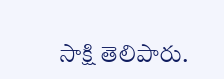సాక్షి తెలిపారు.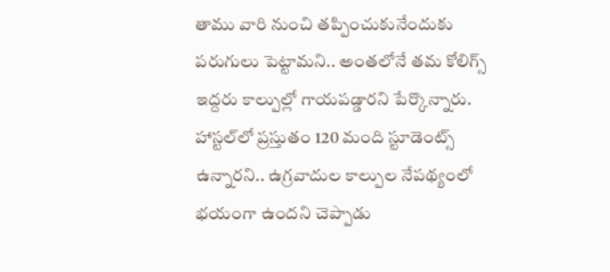తాము వారి నుంచి తప్పించుకునేందుకు పరుగులు పెట్టామని.. అంతలోనే తమ కోలిగ్స్ ఇద్దరు కాల్పుల్లో గాయపడ్డారని పేర్కొన్నారు. హాస్టల్‌లో ప్రస్తుతం 120 మంది స్టూడెంట్స్ ఉన్నారని.. ఉగ్రవాదుల కాల్పుల నేపథ్యంలో భయంగా ఉందని చెప్పాడు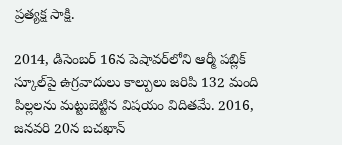ప్రత్యక్ష సాక్షి.

2014, డిసెంబర్ 16న పెషావర్‌లోని ఆర్మీ పబ్లిక్ స్కూల్‌పై ఉగ్రవాదులు కాల్పులు జరిపి 132 మంది పిల్లలను మట్టుబెట్టిన విషయం విదితమే. 2016, జనవరి 20న బచఖాన్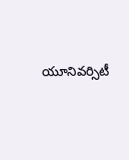యూనివర్సిటీ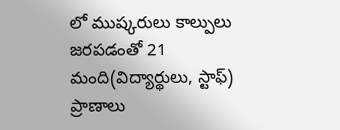లో ముష్కరులు కాల్పులు జరపడంతో 21 మంది(విద్యార్థులు, స్టాఫ్) ప్రాణాలు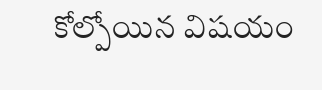కోల్పోయిన విషయం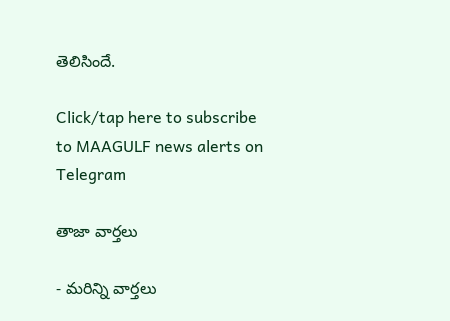తెలిసిందే.

Click/tap here to subscribe to MAAGULF news alerts on Telegram

తాజా వార్తలు

- మరిన్ని వార్తలు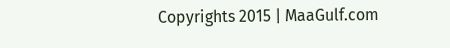Copyrights 2015 | MaaGulf.com